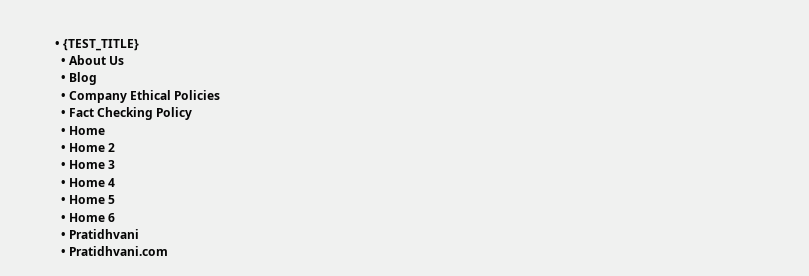• {TEST_TITLE}
  • About Us
  • Blog
  • Company Ethical Policies
  • Fact Checking Policy
  • Home
  • Home 2
  • Home 3
  • Home 4
  • Home 5
  • Home 6
  • Pratidhvani
  • Pratidhvani.com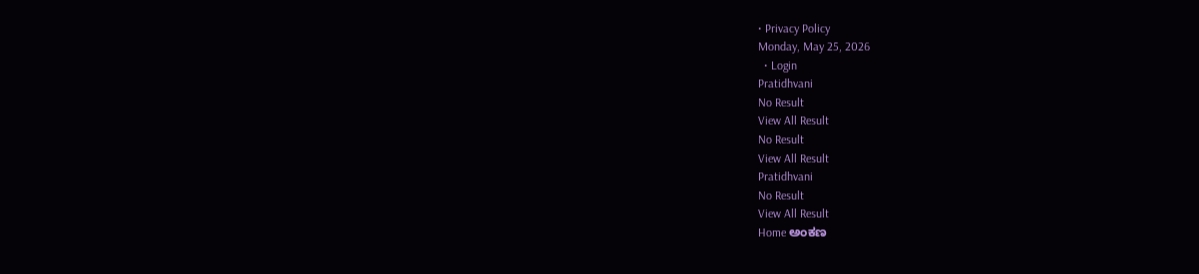• Privacy Policy
Monday, May 25, 2026
  • Login
Pratidhvani
No Result
View All Result
No Result
View All Result
Pratidhvani
No Result
View All Result
Home ಅಂಕಣ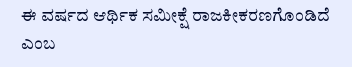ಈ ವರ್ಷದ ಆರ್ಥಿಕ ಸಮೀಕ್ಷೆ ರಾಜಕೀಕರಣಗೊಂಡಿದೆ ಎಂಬ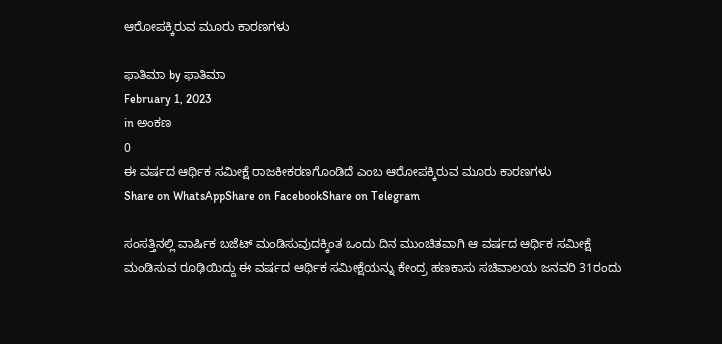ಆರೋಪಕ್ಕಿರುವ ಮೂರು ಕಾರಣಗಳು

ಫಾತಿಮಾ by ಫಾತಿಮಾ
February 1, 2023
in ಅಂಕಣ
0
ಈ ವರ್ಷದ ಆರ್ಥಿಕ ಸಮೀಕ್ಷೆ ರಾಜಕೀಕರಣಗೊಂಡಿದೆ ಎಂಬ ಆರೋಪಕ್ಕಿರುವ ಮೂರು ಕಾರಣಗಳು
Share on WhatsAppShare on FacebookShare on Telegram

ಸಂಸತ್ತಿನಲ್ಲಿ ವಾರ್ಷಿಕ ಬಜೆಟ್ ಮಂಡಿಸುವುದಕ್ಕಿಂತ ಒಂದು ದಿನ ಮುಂಚಿತವಾಗಿ ಆ ವರ್ಷದ ಆರ್ಥಿಕ ಸಮೀಕ್ಷೆ ಮಂಡಿಸುವ ರೂಢಿಯಿದ್ದು ಈ ವರ್ಷದ ಆರ್ಥಿಕ ಸಮೀಕ್ಷೆಯನ್ನು ಕೇಂದ್ರ ಹಣಕಾಸು ಸಚಿವಾಲಯ ಜನವರಿ 31ರಂದು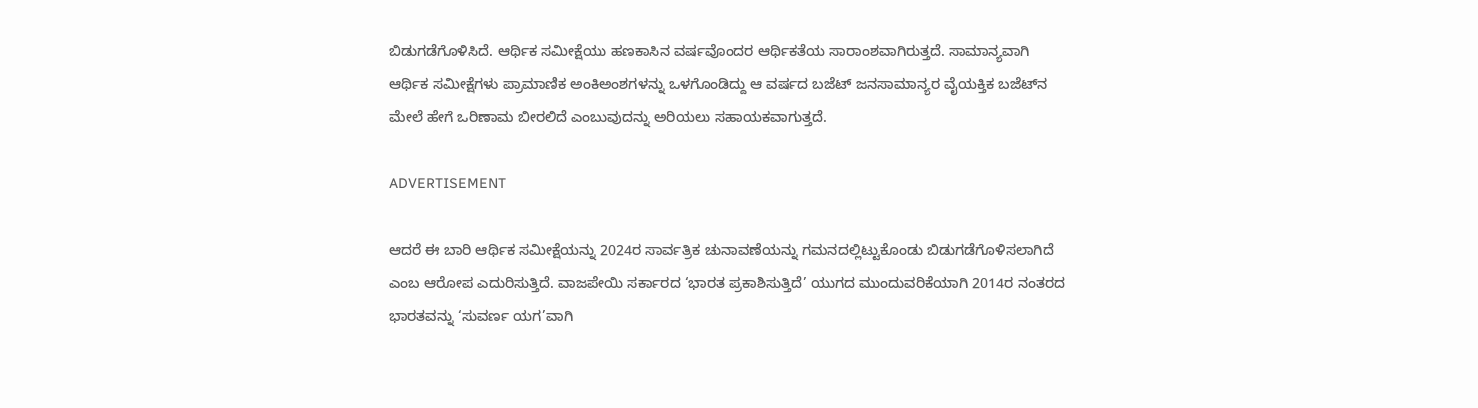ಬಿಡುಗಡೆಗೊಳಿಸಿದೆ. ಆರ್ಥಿಕ ಸಮೀಕ್ಷೆಯು ಹಣಕಾಸಿನ ವರ್ಷವೊಂದರ ಆರ್ಥಿಕತೆಯ ಸಾರಾಂಶವಾಗಿರುತ್ತದೆ. ಸಾಮಾನ್ಯವಾಗಿ ಆರ್ಥಿಕ ಸಮೀಕ್ಷೆಗಳು ಪ್ರಾಮಾಣಿಕ ಅಂಕಿಅಂಶಗಳನ್ನು ಒಳಗೊಂಡಿದ್ದು ಆ ವರ್ಷದ ಬಜೆಟ್ ಜನಸಾಮಾನ್ಯರ ವೈಯಕ್ತಿಕ ಬಜೆಟ್‌ನ ಮೇಲೆ ಹೇಗೆ ಒರಿಣಾಮ ಬೀರಲಿದೆ ಎಂಬುವುದನ್ನು ಅರಿಯಲು ಸಹಾಯಕವಾಗುತ್ತದೆ.

ADVERTISEMENT

ಆದರೆ ಈ ಬಾರಿ ಆರ್ಥಿಕ ಸಮೀಕ್ಷೆಯನ್ನು 2024ರ ಸಾರ್ವತ್ರಿಕ ಚುನಾವಣೆಯನ್ನು ಗಮನದಲ್ಲಿಟ್ಟುಕೊಂಡು ಬಿಡುಗಡೆಗೊಳಿಸಲಾಗಿದೆ ಎಂಬ ಆರೋಪ ಎದುರಿಸುತ್ತಿದೆ. ವಾಜಪೇಯಿ ಸರ್ಕಾರದ ‘ಭಾರತ ಪ್ರಕಾಶಿಸುತ್ತಿದೆ’ ಯುಗದ ಮುಂದುವರಿಕೆಯಾಗಿ 2014ರ ನಂತರದ ಭಾರತವನ್ನು ‘ಸುವರ್ಣ ಯಗ’ವಾಗಿ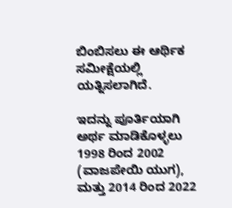ಬಿಂಬಿಸಲು ಈ ಆರ್ಥಿಕ ಸಮೀಕ್ಷೆಯಲ್ಲಿ ಯತ್ನಿಸಲಾಗಿದೆ.

ಇದನ್ನು ಪೂರ್ತಿಯಾಗಿ ಅರ್ಥ ಮಾಡಿಕೊಳ್ಳಲು  1998 ರಿಂದ 2002 (ವಾಜಪೇಯಿ ಯುಗ), ಮತ್ತು 2014 ರಿಂದ 2022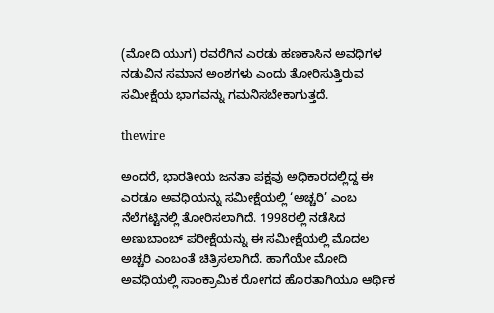(ಮೋದಿ ಯುಗ) ರವರೆಗಿನ ಎರಡು ಹಣಕಾಸಿನ ಅವಧಿಗಳ ನಡುವಿನ ಸಮಾನ ಅಂಶಗಳು ಎಂದು ತೋರಿಸುತ್ತಿರುವ ಸಮೀಕ್ಷೆಯ ಭಾಗವನ್ನು ಗಮನಿಸಬೇಕಾಗುತ್ತದೆ.

thewire

ಅಂದರೆ, ಭಾರತೀಯ ಜನತಾ ಪಕ್ಷವು ಅಧಿಕಾರದಲ್ಲಿದ್ದ ಈ ಎರಡೂ ಅವಧಿಯನ್ನು ಸಮೀಕ್ಷೆಯಲ್ಲಿ ‘ಅಚ್ಚರಿ’ ಎಂಬ ನೆಲೆಗಟ್ಟಿನಲ್ಲಿ ತೋರಿಸಲಾಗಿದೆ. 1998ರಲ್ಲಿ ನಡೆಸಿದ ಅಣುಬಾಂಬ್ ಪರೀಕ್ಷೆಯನ್ನು ಈ ಸಮೀಕ್ಷೆಯಲ್ಲಿ ಮೊದಲ ಅಚ್ಚರಿ ಎಂಬಂತೆ ಚಿತ್ರಿಸಲಾಗಿದೆ. ಹಾಗೆಯೇ ಮೋದಿ ಅವಧಿಯಲ್ಲಿ ಸಾಂಕ್ರಾಮಿಕ ರೋಗದ ಹೊರತಾಗಿಯೂ ಆರ್ಥಿಕ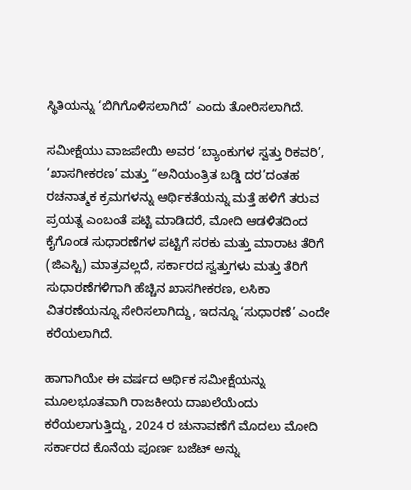ಸ್ಥಿತಿಯನ್ನು ‘ಬಿಗಿಗೊಳಿಸಲಾಗಿದೆ’ ಎಂದು ತೋರಿಸಲಾಗಿದೆ.

ಸಮೀಕ್ಷೆಯು ವಾಜಪೇಯಿ ಅವರ ‘ಬ್ಯಾಂಕುಗಳ ಸ್ವತ್ತು ರಿಕವರಿ’, ‘ಖಾಸಗೀಕರಣ’ ಮತ್ತು “ಅನಿಯಂತ್ರಿತ ಬಡ್ಡಿ ದರ’ದಂತಹ ರಚನಾತ್ಮಕ ಕ್ರಮಗಳನ್ನು ಆರ್ಥಿಕತೆಯನ್ನು ಮತ್ತೆ ಹಳಿಗೆ ತರುವ ಪ್ರಯತ್ನ ಎಂಬಂತೆ ಪಟ್ಟಿ ಮಾಡಿದರೆ, ಮೋದಿ ಆಡಳಿತದಿಂದ ಕೈಗೊಂಡ ಸುಧಾರಣೆಗಳ ಪಟ್ಟಿಗೆ ಸರಕು ಮತ್ತು ಮಾರಾಟ ತೆರಿಗೆ (ಜಿಎಸ್ಟಿ) ಮಾತ್ರವಲ್ಲದೆ, ಸರ್ಕಾರದ ಸ್ವತ್ತುಗಳು ಮತ್ತು ತೆರಿಗೆ ಸುಧಾರಣೆಗಳಿಗಾಗಿ ಹೆಚ್ಚಿನ ಖಾಸಗೀಕರಣ, ಲಸಿಕಾ ವಿತರಣೆಯನ್ನೂ ಸೇರಿಸಲಾಗಿದ್ದು, ಇದನ್ನೂ ‘ಸುಧಾರಣೆ’ ಎಂದೇ ಕರೆಯಲಾಗಿದೆ.

ಹಾಗಾಗಿಯೇ ಈ ವರ್ಷದ ಆರ್ಥಿಕ ಸಮೀಕ್ಷೆಯನ್ನು ಮೂಲಭೂತವಾಗಿ ರಾಜಕೀಯ ದಾಖಲೆಯೆಂದು ಕರೆಯಲಾಗುತ್ತಿದ್ದು, 2024 ರ ಚುನಾವಣೆಗೆ ಮೊದಲು ಮೋದಿ ಸರ್ಕಾರದ ಕೊನೆಯ ಪೂರ್ಣ ಬಜೆಟ್ ಅನ್ನು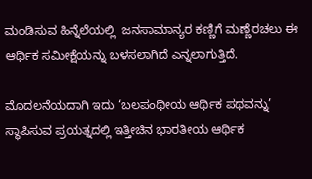ಮಂಡಿಸುವ ಹಿನ್ನೆಲೆಯಲ್ಲಿ  ಜನಸಾಮಾನ್ಯರ ಕಣ್ಣಿಗೆ ಮಣ್ಣೆರಚಲು ಈ ಆರ್ಥಿಕ ಸಮೀಕ್ಷೆಯನ್ನು ಬಳಸಲಾಗಿದೆ ಎನ್ನಲಾಗುತ್ತಿದೆ.

ಮೊದಲನೆಯದಾಗಿ ಇದು ‘ಬಲಪಂಥೀಯ ಆರ್ಥಿಕ ಪಥವನ್ನು’ ಸ್ಥಾಪಿಸುವ ಪ್ರಯತ್ನದಲ್ಲಿ ಇತ್ತೀಚಿನ ಭಾರತೀಯ ಆರ್ಥಿಕ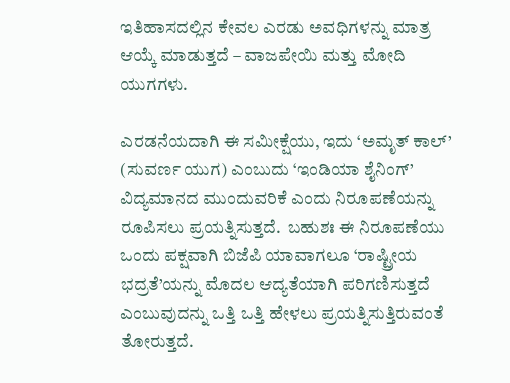ಇತಿಹಾಸದಲ್ಲಿನ ಕೇವಲ ಎರಡು ಅವಧಿಗಳನ್ನು ಮಾತ್ರ ಆಯ್ಕೆ ಮಾಡುತ್ತದೆ – ವಾಜಪೇಯಿ ಮತ್ತು ಮೋದಿ ಯುಗಗಳು.

ಎರಡನೆಯದಾಗಿ ಈ ಸಮೀಕ್ಷೆಯು, ಇದು ‘ಅಮೃತ್ ಕಾಲ್’ (ಸುವರ್ಣ ಯುಗ) ಎಂಬುದು ‘ಇಂಡಿಯಾ ಶೈನಿಂಗ್’ ವಿದ್ಯಮಾನದ ಮುಂದುವರಿಕೆ ಎಂದು ನಿರೂಪಣೆಯನ್ನು ರೂಪಿಸಲು ಪ್ರಯತ್ನಿಸುತ್ತದೆ.  ಬಹುಶಃ ಈ ನಿರೂಪಣೆಯು ಒಂದು ಪಕ್ಷವಾಗಿ ಬಿಜೆಪಿ ಯಾವಾಗಲೂ ‘ರಾಷ್ಟ್ರೀಯ ಭದ್ರತೆ’ಯನ್ನು ಮೊದಲ ಆದ್ಯತೆಯಾಗಿ ಪರಿಗಣಿಸುತ್ತದೆ ಎಂಬುವುದನ್ನು ಒತ್ತಿ ಒತ್ತಿ ಹೇಳಲು ಪ್ರಯತ್ನಿಸುತ್ತಿರುವಂತೆ ತೋರುತ್ತದೆ.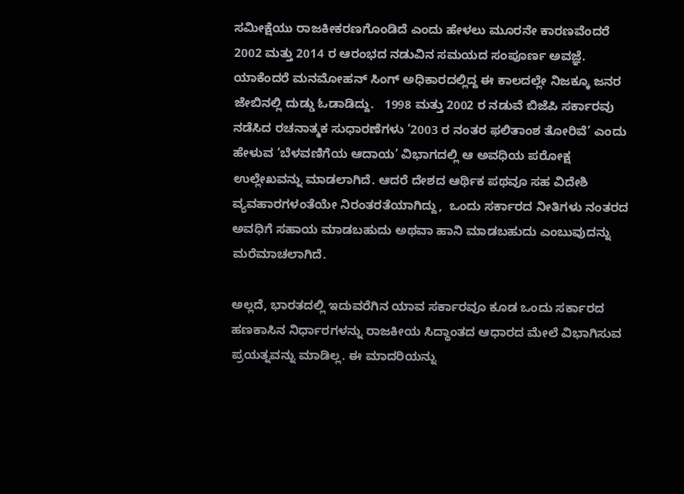ಸಮೀಕ್ಷೆಯು ರಾಜಕೀಕರಣಗೊಂಡಿದೆ ಎಂದು ಹೇಳಲು ಮೂರನೇ ಕಾರಣವೆಂದರೆ 2002 ಮತ್ತು 2014 ರ ಆರಂಭದ ನಡುವಿನ ಸಮಯದ ಸಂಪೂರ್ಣ ಅವಜ್ಞೆ. ಯಾಕೆಂದರೆ ಮನಮೋಹನ್ ಸಿಂಗ್ ಅಧಿಕಾರದಲ್ಲಿದ್ದ ಈ ಕಾಲದಲ್ಲೇ ನಿಜಕ್ಕೂ ಜನರ ಜೇಬಿನಲ್ಲಿ ದುಡ್ಡು ಓಡಾಡಿದ್ದು.   1998 ಮತ್ತು 2002 ರ ನಡುವೆ ಬಿಜೆಪಿ ಸರ್ಕಾರವು ನಡೆಸಿದ ರಚನಾತ್ಮಕ ಸುಧಾರಣೆಗಳು ‘2003 ರ ನಂತರ ಫಲಿತಾಂಶ ತೋರಿವೆ’ ಎಂದು ಹೇಳುವ ‘ಬೆಳವಣಿಗೆಯ ಆದಾಯ’ ವಿಭಾಗದಲ್ಲಿ ಆ ಅವಧಿಯ ಪರೋಕ್ಷ ಉಲ್ಲೇಖವನ್ನು ಮಾಡಲಾಗಿದೆ. ಆದರೆ ದೇಶದ ಆರ್ಥಿಕ ಪಥವೂ ಸಹ ವಿದೇಶಿ ವ್ಯವಹಾರಗಳಂತೆಯೇ ನಿರಂತರತೆಯಾಗಿದ್ದು,  ಒಂದು ಸರ್ಕಾರದ ನೀತಿಗಳು ನಂತರದ ಅವಧಿಗೆ ಸಹಾಯ ಮಾಡಬಹುದು ಅಥವಾ ಹಾನಿ ಮಾಡಬಹುದು ಎಂಬುವುದನ್ನು ಮರೆಮಾಚಲಾಗಿದೆ.

ಅಲ್ಲದೆ, ಭಾರತದಲ್ಲಿ ಇದುವರೆಗಿನ ಯಾವ ಸರ್ಕಾರವೂ ಕೂಡ ಒಂದು ಸರ್ಕಾರದ ಹಣಕಾಸಿನ ನಿರ್ಧಾರಗಳನ್ನು ರಾಜಕೀಯ ಸಿದ್ಧಾಂತದ ಆಧಾರದ ಮೇಲೆ ವಿಭಾಗಿಸುವ ಪ್ರಯತ್ನವನ್ನು ಮಾಡಿಲ್ಲ. ಈ ಮಾದರಿಯನ್ನು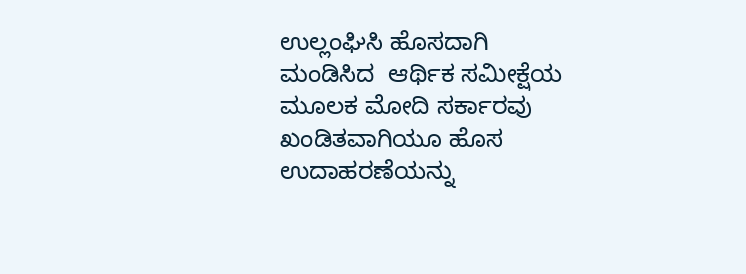ಉಲ್ಲಂಘಿಸಿ ಹೊಸದಾಗಿ ಮಂಡಿಸಿದ  ಆರ್ಥಿಕ ಸಮೀಕ್ಷೆಯ ಮೂಲಕ ಮೋದಿ ಸರ್ಕಾರವು ಖಂಡಿತವಾಗಿಯೂ ಹೊಸ ಉದಾಹರಣೆಯನ್ನು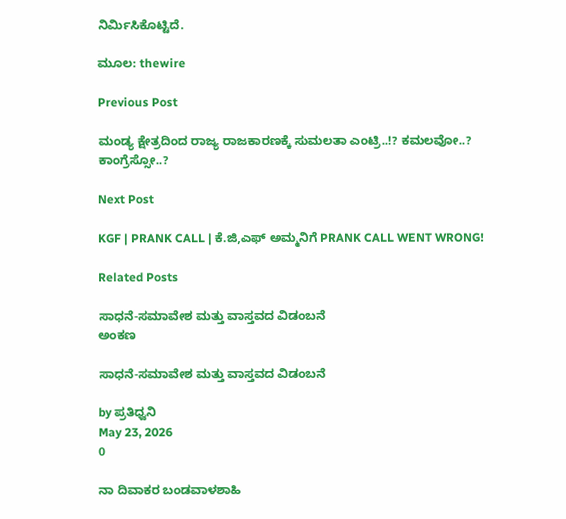ನಿರ್ಮಿಸಿಕೊಟ್ಟಿದೆ.

ಮೂಲ: thewire

Previous Post

ಮಂಡ್ಯ ಕ್ಷೇತ್ರದಿಂದ ರಾಜ್ಯ ರಾಜಕಾರಣಕ್ಕೆ ಸುಮಲತಾ ಎಂಟ್ರಿ..!? ಕಮಲವೋ..? ಕಾಂಗ್ರೆಸ್ಸೋ..?

Next Post

KGF | PRANK CALL | ಕೆ.ಜಿ,ಎಫ್ ಅಮ್ಮನಿಗೆ PRANK CALL WENT WRONG!

Related Posts

ಸಾಧನೆ-ಸಮಾವೇಶ ಮತ್ತು ವಾಸ್ತವದ ವಿಡಂಬನೆ
ಅಂಕಣ

ಸಾಧನೆ-ಸಮಾವೇಶ ಮತ್ತು ವಾಸ್ತವದ ವಿಡಂಬನೆ

by ಪ್ರತಿಧ್ವನಿ
May 23, 2026
0

ನಾ ದಿವಾಕರ ಬಂಡವಾಳಶಾಹಿ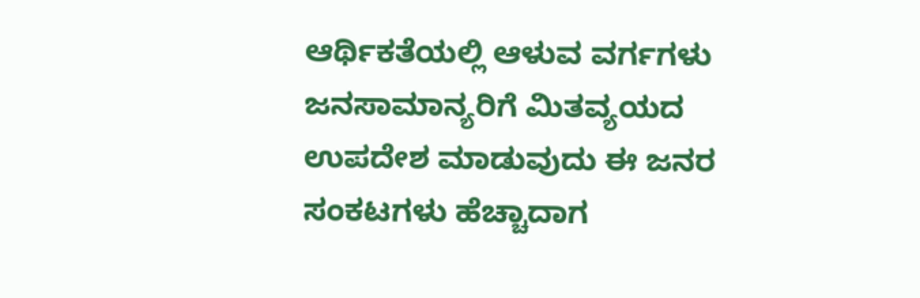ಆರ್ಥಿಕತೆಯಲ್ಲಿ ಆಳುವ ವರ್ಗಗಳು ಜನಸಾಮಾನ್ಯರಿಗೆ ಮಿತವ್ಯಯದ ಉಪದೇಶ ಮಾಡುವುದು ಈ ಜನರ ಸಂಕಟಗಳು ಹೆಚ್ಚಾದಾಗ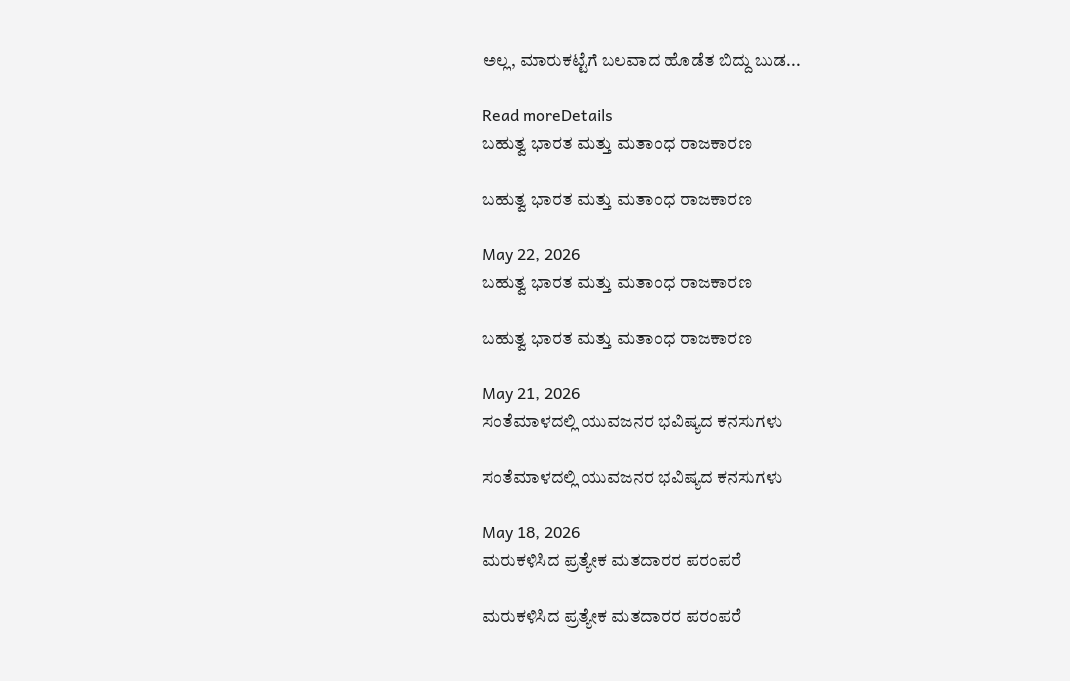ಅಲ್ಲ, ಮಾರುಕಟ್ಟೆಗೆ ಬಲವಾದ ಹೊಡೆತ ಬಿದ್ದು ಬುಡ...

Read moreDetails
ಬಹುತ್ವ ಭಾರತ ಮತ್ತು ಮತಾಂಧ ರಾಜಕಾರಣ

ಬಹುತ್ವ ಭಾರತ ಮತ್ತು ಮತಾಂಧ ರಾಜಕಾರಣ

May 22, 2026
ಬಹುತ್ವ ಭಾರತ ಮತ್ತು ಮತಾಂಧ ರಾಜಕಾರಣ

ಬಹುತ್ವ ಭಾರತ ಮತ್ತು ಮತಾಂಧ ರಾಜಕಾರಣ

May 21, 2026
ಸಂತೆಮಾಳದಲ್ಲಿ ಯುವಜನರ ಭವಿಷ್ಯದ ಕನಸುಗಳು

ಸಂತೆಮಾಳದಲ್ಲಿ ಯುವಜನರ ಭವಿಷ್ಯದ ಕನಸುಗಳು

May 18, 2026
ಮರುಕಳಿಸಿದ ಪ್ರತ್ಯೇಕ ಮತದಾರರ ಪರಂಪರೆ

ಮರುಕಳಿಸಿದ ಪ್ರತ್ಯೇಕ ಮತದಾರರ ಪರಂಪರೆ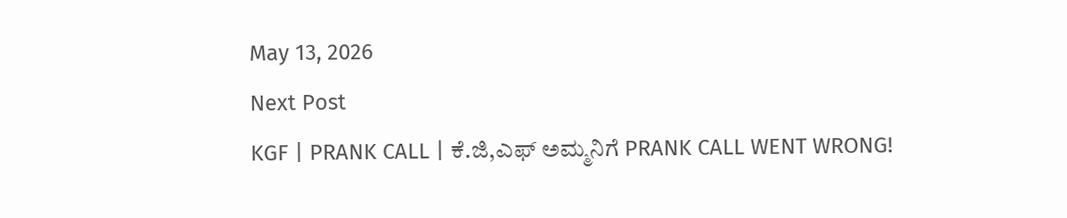May 13, 2026
Next Post
KGF | PRANK CALL | ಕೆ.ಜಿ,ಎಫ್ ಅಮ್ಮನಿಗೆ PRANK CALL WENT WRONG!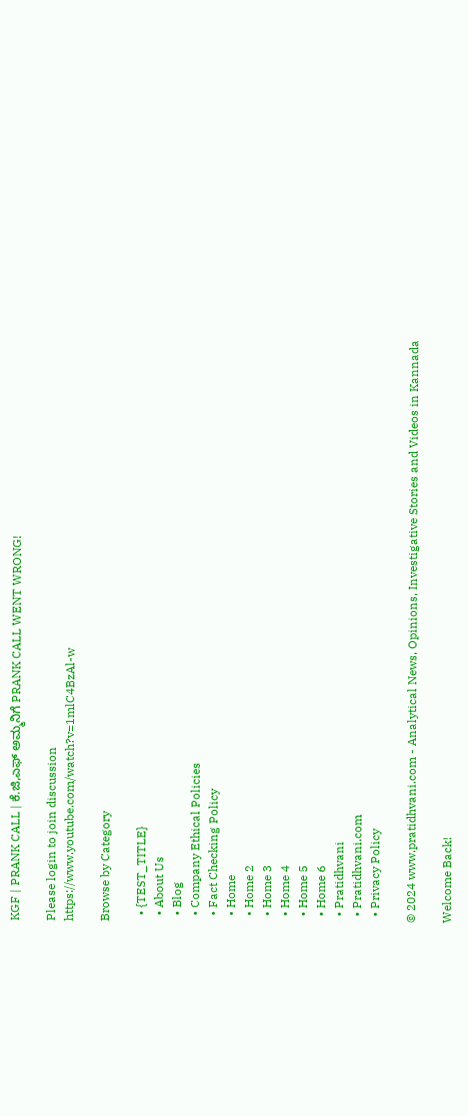KGF | PRANK CALL | ಕೆ.ಜಿ,ಎಫ್ ಅಮ್ಮನಿಗೆ PRANK CALL WENT WRONG!

Please login to join discussion
https://www.youtube.com/watch?v=1mlC4BzAl-w

Browse by Category

  • {TEST_TITLE}
  • About Us
  • Blog
  • Company Ethical Policies
  • Fact Checking Policy
  • Home
  • Home 2
  • Home 3
  • Home 4
  • Home 5
  • Home 6
  • Pratidhvani
  • Pratidhvani.com
  • Privacy Policy

© 2024 www.pratidhvani.com - Analytical News, Opinions, Investigative Stories and Videos in Kannada

Welcome Back!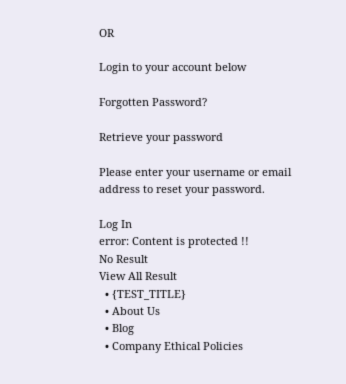OR

Login to your account below

Forgotten Password?

Retrieve your password

Please enter your username or email address to reset your password.

Log In
error: Content is protected !!
No Result
View All Result
  • {TEST_TITLE}
  • About Us
  • Blog
  • Company Ethical Policies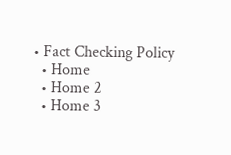• Fact Checking Policy
  • Home
  • Home 2
  • Home 3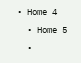• Home 4
  • Home 5
  •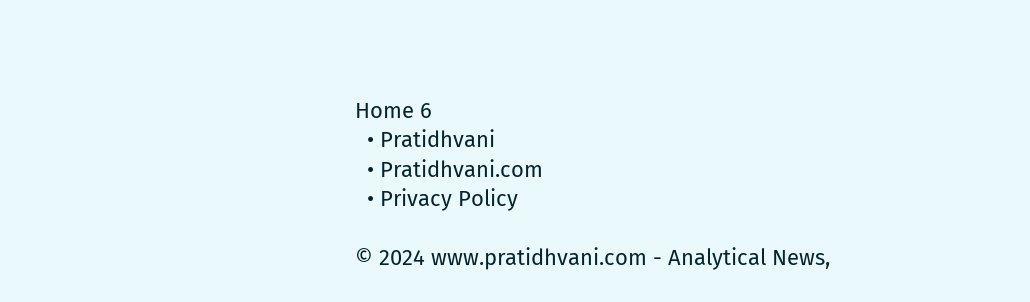Home 6
  • Pratidhvani
  • Pratidhvani.com
  • Privacy Policy

© 2024 www.pratidhvani.com - Analytical News,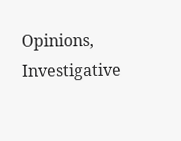Opinions, Investigative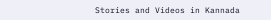Stories and Videos in Kannada